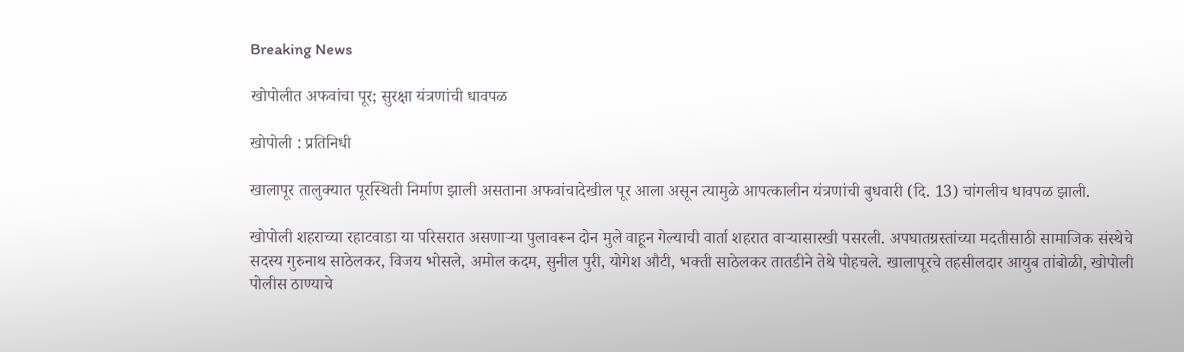Breaking News

खोपोलीत अफवांचा पूर; सुरक्षा यंत्रणांची धावपळ

खोपोली : प्रतिनिधी

खालापूर तालुक्यात पूरस्थिती निर्माण झाली असताना अफवांचादेखील पूर आला असून त्यामुळे आपत्कालीन यंत्रणांची बुधवारी (दि. 13) चांगलीच धावपळ झाली.

खोपोली शहराच्या रहाटवाडा या परिसरात असणार्‍या पुलावरून दोन मुले वाहून गेल्याची वार्ता शहरात वार्‍यासारखी पसरली. अपघातग्रस्तांच्या मदतीसाठी सामाजिक संस्थेचे सदस्य गुरुनाथ साठेलकर, विजय भोसले, अमोल कदम, सुनील पुरी, योगेश औटी, भक्ती साठेलकर तातडीने तेथे पोहचले. खालापूरचे तहसीलदार आयुब तांबोळी, खोपोली पोलीस ठाण्याचे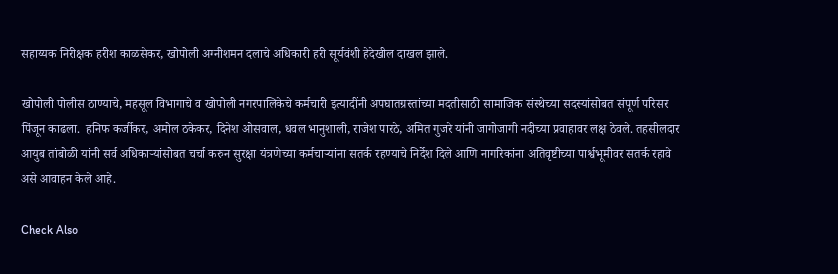सहाय्यक निरीक्षक हरीश काळसेकर, खोपोली अग्नीशमन दलाचे अधिकारी हरी सूर्यवंशी हेदेखील दाखल झाले.

खोपोली पोलीस ठाण्याचे, महसूल विभागाचे व खोपोली नगरपालिकेचे कर्मचारी इत्यादींनी अपघातग्रस्तांच्या मदतीसाठी सामाजिक संस्थेच्या सदस्यांसोबत संपूर्ण परिसर पिंजून काढला.  हनिफ कर्जीकर, अमोल ठकेकर, दिनेश ओसवाल, धवल भानुशाली, राजेश पारठे, अमित गुजरे यांनी जागोजागी नदीच्या प्रवाहावर लक्ष ठेवले. तहसीलदार आयुब तांबोळी यांनी सर्व अधिकार्‍यांसोबत चर्चा करुन सुरक्षा यंत्रणेच्या कर्मचार्‍यांना सतर्क रहण्याचे निर्देश दिले आणि नागरिकांना अतिवृष्टीच्या पार्श्वभूमीवर सतर्क रहावे असे आवाहन केले आहे.

Check Also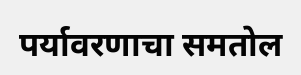पर्यावरणाचा समतोल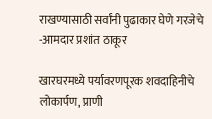राखण्यासाठी सर्वांनी पुढाकार घेणे गरजेचे -आमदार प्रशांत ठाकूर

खारघरमध्ये पर्यावरणपूरक शवदाहिनीचे लोकार्पण, प्राणी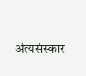अंत्यसंस्कार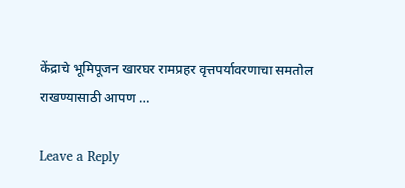केंद्राचे भूमिपूजन खारघर रामप्रहर वृत्तपर्यावरणाचा समतोल राखण्यासाठी आपण …

Leave a Reply